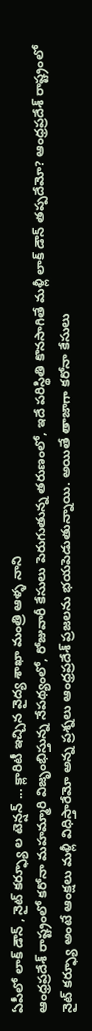ఏపీలో లాక్ డౌన్ , నైట్ కర్ఫ్యూ ల టెన్షన్ ... క్లారిటీ ఇచ్చిన వైద్య శాఖా మంత్రి ఆళ్ళ నాని
ఆంధ్రప్రదేశ్ రాష్ట్రంలో కరోనా మహమ్మారి విజృంభిస్తున్న నేపథ్యంలో, రోజువారీ కేసులు పెరుగుతున్న తరుణంలో, ఇదే పరిస్థితి కొనసాగితే మళ్లీ లాక్ డౌన్ తప్పదేమో? ఆంధ్రప్రదేశ్ రాష్ట్రంలో నైట్ కర్ఫ్యూ అంటే ఆంక్షలు మళ్లీ విధిస్తారేమో అన్న ప్రశ్నలు ఆంధ్రప్రదేశ్ ప్రజలను భయపెడుతున్నాయి. అయితే తాజాగా కరోనా కేసులు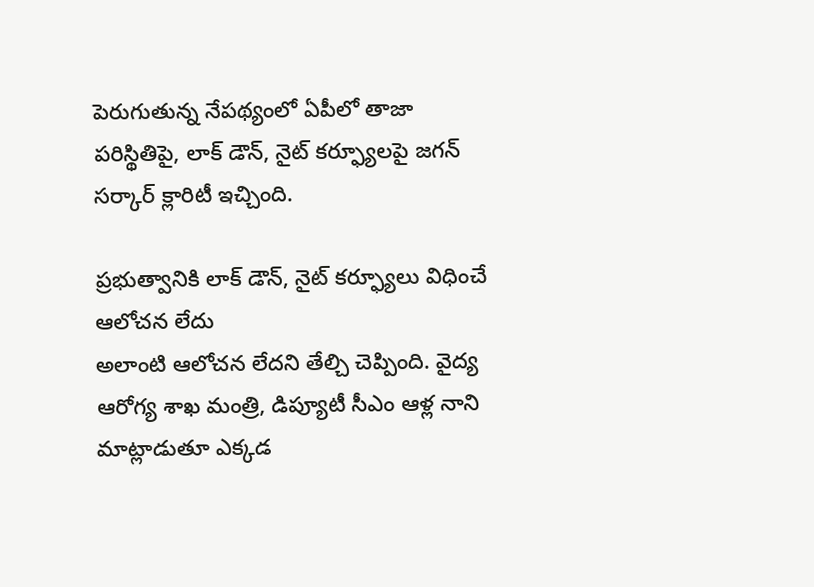పెరుగుతున్న నేపథ్యంలో ఏపీలో తాజా పరిస్థితిపై, లాక్ డౌన్, నైట్ కర్ఫ్యూలపై జగన్ సర్కార్ క్లారిటీ ఇచ్చింది.

ప్రభుత్వానికి లాక్ డౌన్, నైట్ కర్ఫ్యూలు విధించే ఆలోచన లేదు
అలాంటి ఆలోచన లేదని తేల్చి చెప్పింది. వైద్య ఆరోగ్య శాఖ మంత్రి, డిప్యూటీ సీఎం ఆళ్ల నాని మాట్లాడుతూ ఎక్కడ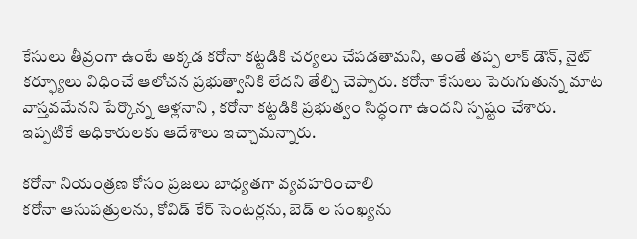కేసులు తీవ్రంగా ఉంటే అక్కడ కరోనా కట్టడికి చర్యలు చేపడతామని, అంతే తప్ప లాక్ డౌన్, నైట్ కర్ఫ్యూలు విధించే ఆలోచన ప్రభుత్వానికి లేదని తేల్చి చెప్పారు. కరోనా కేసులు పెరుగుతున్న మాట వాస్తవమేనని పేర్కొన్న ఆళ్లనాని , కరోనా కట్టడికి ప్రభుత్వం సిద్ధంగా ఉందని స్పష్టం చేశారు. ఇప్పటికే అధికారులకు ఆదేశాలు ఇచ్చామన్నారు.

కరోనా నియంత్రణ కోసం ప్రజలు బాధ్యతగా వ్యవహరించాలి
కరోనా ఆసుపత్రులను, కోవిడ్ కేర్ సెంటర్లను, బెడ్ ల సంఖ్యను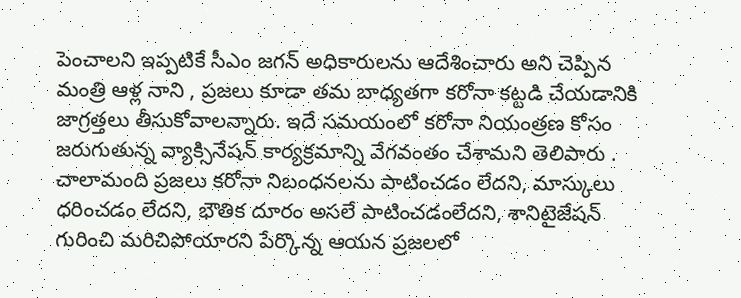పెంచాలని ఇప్పటికే సీఎం జగన్ అధికారులను ఆదేశించారు అని చెప్పిన మంత్రి ఆళ్ల నాని , ప్రజలు కూడా తమ బాధ్యతగా కరోనా కట్టడి చేయడానికి జాగ్రత్తలు తీసుకోవాలన్నారు. ఇదే సమయంలో కరోనా నియంత్రణ కోసం జరుగుతున్న వ్యాక్సినేషన్ కార్యక్రమాన్ని వేగవంతం చేశామని తెలిపారు . చాలామంది ప్రజలు కరోనా నిబంధనలను పాటించడం లేదని, మాస్కులు ధరించడం లేదని, భౌతిక దూరం అసలే పాటించడంలేదని, శానిటైజేషన్ గురించి మరిచిపోయారని పేర్కొన్న ఆయన ప్రజలలో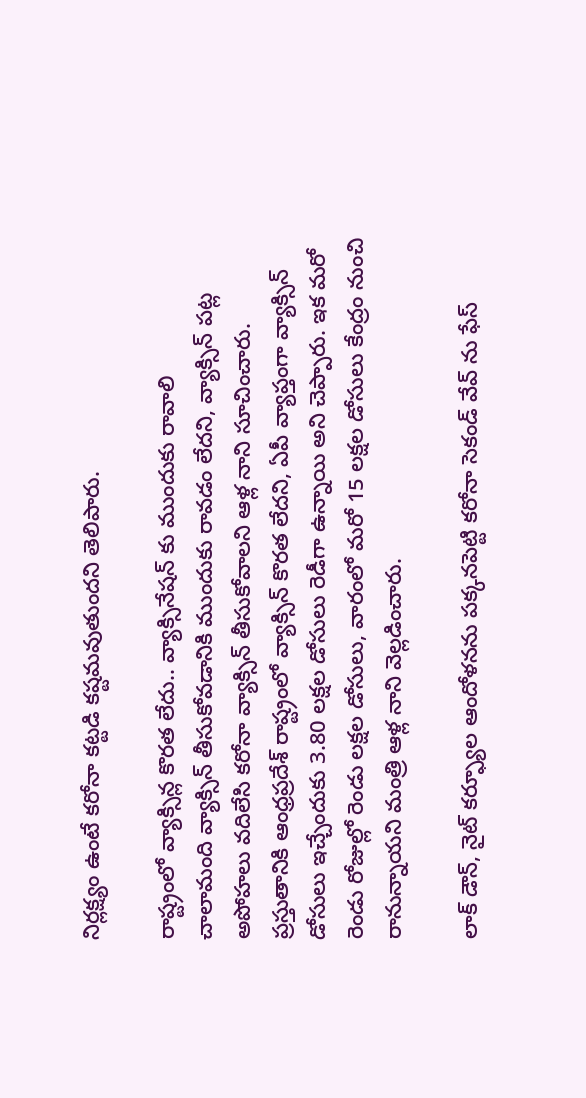నిర్లక్ష్యం ఉంటే కరోనా కట్టడి కష్టమవుతుందని తెలిపారు.

రాష్ట్రంలో వ్యాక్సిన్ల కొరత లేదు.. వ్యాక్సినేషన్ కు ముందుకు రావాలి
చాలామంది వ్యాక్సిన్ తీసుకోవడానికి ముందుకు రావడం లేదని, వ్యాక్సిన్ పట్ల అపోహలు వదిలేసి కరోనా వ్యాక్సిన్ తీసుకోవాలని ఆళ్ల నాని సూచించారు. ప్రస్తుతానికి ఆంధ్రప్రదేశ్ రాష్ట్రంలో వ్యాక్సిన్ కొరత లేదని, ఏపీ వ్యాప్తంగా వ్యాక్సిన్ డోసులు ఇచ్చేందుకు 3.80 లక్షల డోసులు రెడీగా ఉన్నాయి అని చెప్పారు. ఇక మరో రెండు రోజుల్లో రెండు లక్షల డోసులు, వారంలో మరో 15 లక్షల డోసులు కేంద్రం నుంచి రానున్నాయని మంత్రి ఆళ్ల నాని వెల్లడించారు.

లాక్ డౌన్, నైట్ కర్ఫ్యూల ఆందోళనను పక్కనపెట్టి కరోనా సెకండ్ వేవ్ ను ఫేస్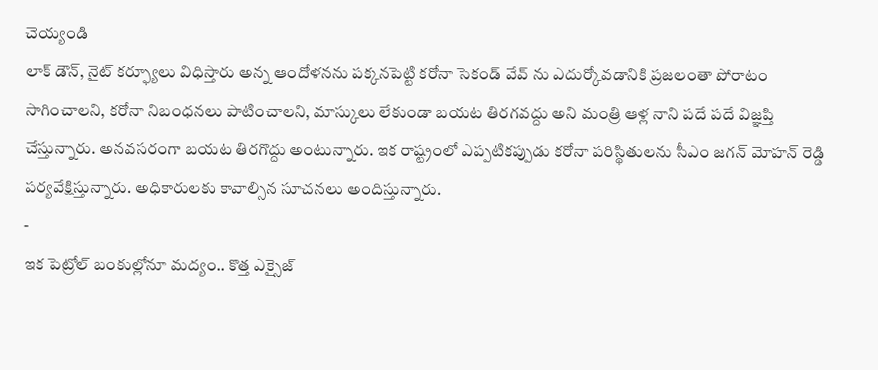చెయ్యండి
లాక్ డౌన్, నైట్ కర్ఫ్యూలు విధిస్తారు అన్న ఆందోళనను పక్కనపెట్టి కరోనా సెకండ్ వేవ్ ను ఎదుర్కోవడానికి ప్రజలంతా పోరాటం సాగించాలని, కరోనా నిబంధనలు పాటించాలని, మాస్కులు లేకుండా బయట తిరగవద్దు అని మంత్రి ఆళ్ల నాని పదే పదే విజ్ఞప్తి చేస్తున్నారు. అనవసరంగా బయట తిరగొద్దు అంటున్నారు. ఇక రాష్ట్రంలో ఎప్పటికప్పుడు కరోనా పరిస్థితులను సీఎం జగన్ మోహన్ రెడ్డి పర్యవేక్షిస్తున్నారు. అధికారులకు కావాల్సిన సూచనలు అందిస్తున్నారు.
-
ఇక పెట్రోల్ బంకుల్లోనూ మద్యం.. కొత్త ఎక్సైజ్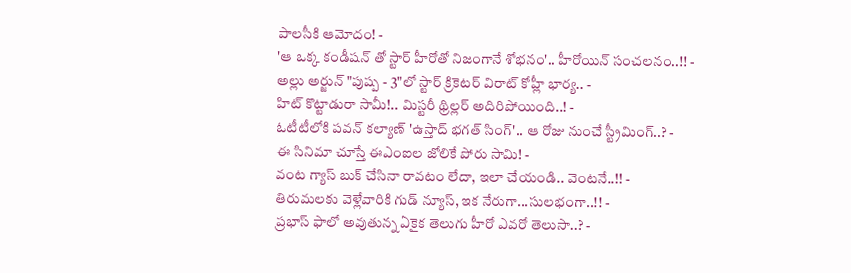పాలసీకి ఆమోదం! -
'ఆ ఒక్క కండీషన్ తో స్టార్ హీరోతో నిజంగానే శోభనం'.. హీరోయిన్ సంచలనం..!! -
అల్లు అర్జున్ "పుష్ప - 3"లో స్టార్ క్రికెటర్ విరాట్ కోహ్లీ భార్య.. -
హిట్ కొట్టాడురా సామీ!.. మిస్టరీ థ్రిల్లర్ అదిరిపోయింది..! -
ఓటీటీలోకి పవన్ కల్యాణ్ 'ఉస్తాద్ భగత్ సింగ్'.. ఆ రోజు నుంచే స్ట్రీమింగ్..? -
ఈ సినిమా చూస్తే ఈఎంఐల జోలికే పోరు సామి! -
వంట గ్యాస్ బుక్ చేసినా రావటం లేదా, ఇలా చేయండి.. వెంటనే..!! -
తిరుమలకు వెళ్లేవారికి గుడ్ న్యూస్, ఇక నేరుగా...సులభంగా..!! -
ప్రభాస్ ఫాలో అవుతున్న ఏకైక తెలుగు హీరో ఎవరో తెలుసా..? -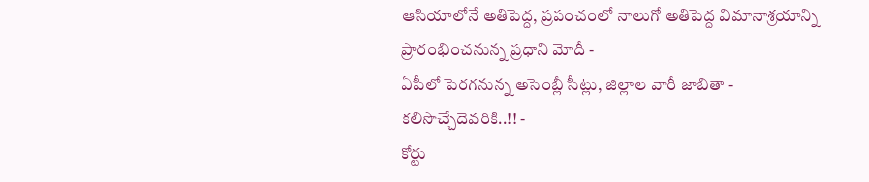ఆసియాలోనే అతిపెద్ద, ప్రపంచంలో నాలుగో అతిపెద్ద విమానాశ్రయాన్ని ప్రారంభించనున్న ప్రధాని మోదీ -
ఏపీలో పెరగనున్న అసెంబ్లీ సీట్లు, జిల్లాల వారీ జాబితా - కలిసొచ్చేదెవరికి..!! -
కోర్టు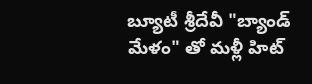బ్యూటీ శ్రీదేవీ "బ్యాండ్ మేళం" తో మళ్లీ హిట్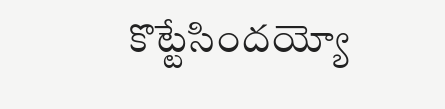కొట్టేసిందయ్యో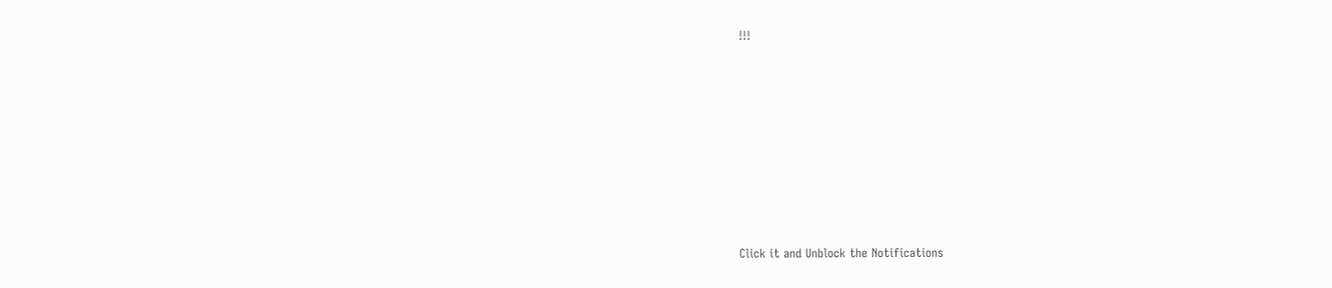!!!












Click it and Unblock the Notifications